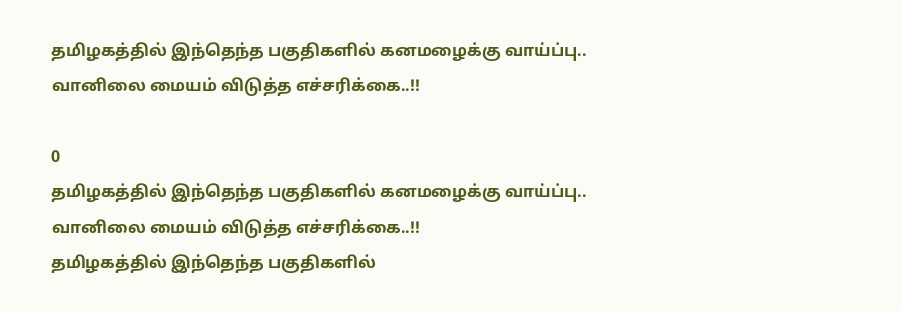தமிழகத்தில் இந்தெந்த பகுதிகளில் கனமழைக்கு வாய்ப்பு.. வானிலை மையம் விடுத்த எச்சரிக்கை..!!

0
தமிழகத்தில் இந்தெந்த பகுதிகளில் கனமழைக்கு வாய்ப்பு.. வானிலை மையம் விடுத்த எச்சரிக்கை..!!
தமிழகத்தில் இந்தெந்த பகுதிகளில்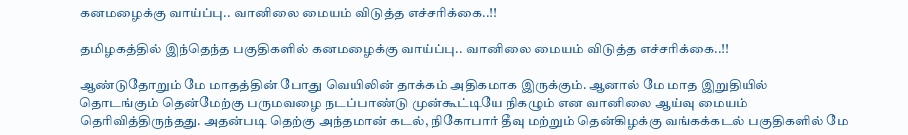கனமழைக்கு வாய்ப்பு.. வானிலை மையம் விடுத்த எச்சரிக்கை..!!

தமிழகத்தில் இந்தெந்த பகுதிகளில் கனமழைக்கு வாய்ப்பு.. வானிலை மையம் விடுத்த எச்சரிக்கை..!!

ஆண்டுதோறும் மே மாதத்தின் போது வெயிலின் தாக்கம் அதிகமாக இருக்கும். ஆனால் மே மாத இறுதியில் தொடங்கும் தென்மேற்கு பருமவழை நடப்பாண்டு முன்கூட்டியே நிகழும் என வானிலை ஆய்வு மையம் தெரிவித்திருந்தது. அதன்படி தெற்கு அந்தமான் கடல், நிகோபார் தீவு மற்றும் தென்கிழக்கு வங்கக்கடல் பகுதிகளில் மே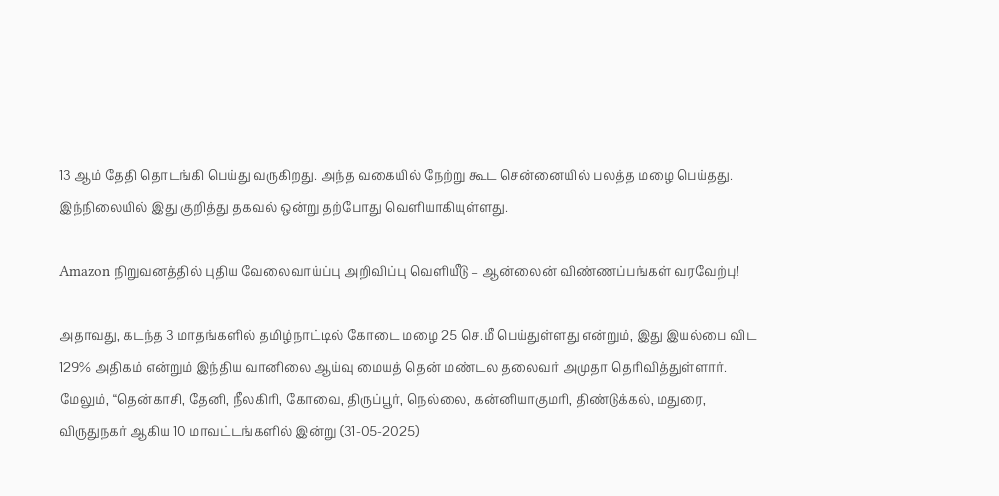13 ஆம் தேதி தொடங்கி பெய்து வருகிறது. அந்த வகையில் நேற்று கூட சென்னையில் பலத்த மழை பெய்தது. இந்நிலையில் இது குறித்து தகவல் ஒன்று தற்போது வெளியாகியுள்ளது.

Amazon நிறுவனத்தில் புதிய வேலைவாய்ப்பு அறிவிப்பு வெளியீடு – ஆன்லைன் விண்ணப்பங்கள் வரவேற்பு!

அதாவது, கடந்த 3 மாதங்களில் தமிழ்நாட்டில் கோடை மழை 25 செ.மீ பெய்துள்ளது என்றும், இது இயல்பை விட 129% அதிகம் என்றும் இந்திய வானிலை ஆய்வு மையத் தென் மண்டல தலைவர் அமுதா தெரிவித்துள்ளார். மேலும், “தென்காசி, தேனி, நீலகிரி, கோவை, திருப்பூர், நெல்லை, கன்னியாகுமரி, திண்டுக்கல், மதுரை, விருதுநகர் ஆகிய 10 மாவட்டங்களில் இன்று (31-05-2025)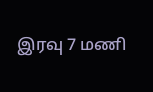இரவு 7 மணி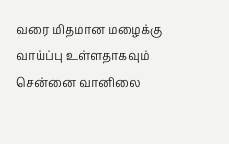வரை மிதமான மழைக்கு வாய்ப்பு உள்ளதாகவும் சென்னை வானிலை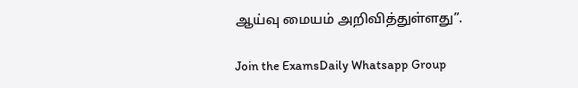ஆய்வு மையம் அறிவித்துள்ளது”.

Join the ExamsDaily Whatsapp Group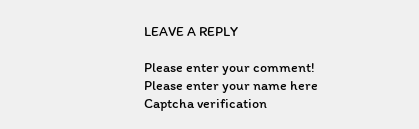LEAVE A REPLY

Please enter your comment!
Please enter your name here
Captcha verification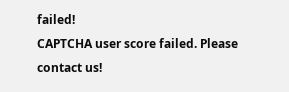failed!
CAPTCHA user score failed. Please contact us!